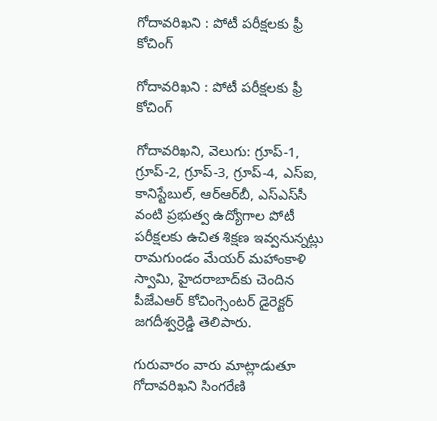గోదావరిఖని : పోటీ పరీక్షలకు ఫ్రీ కోచింగ్

గోదావరిఖని : పోటీ పరీక్షలకు ఫ్రీ కోచింగ్

గోదావరిఖని, వెలుగు: గ్రూప్-1, గ్రూప్-2, గ్రూప్-3, గ్రూప్-4, ఎస్ఐ, కానిస్టేబుల్, ఆర్‌‌‌‌‌‌‌‌ఆర్‌‌‌‌‌‌‌‌బీ, ఎస్‌‌‌‌ఎస్‌‌‌‌సీ వంటి ప్రభుత్వ ఉద్యోగాల పోటీ పరీక్షలకు ఉచిత శిక్షణ ఇవ్వనున్నట్లు రామగుండం మేయర్ మహాంకాళి స్వామి, హైదరాబాద్‌‌‌‌కు చెందిన పీజేఎఆర్‌‌‌‌‌‌‌‌ కోచింగ్సెంటర్ డైరెక్టర్ జగదీశ్వర్రెడ్డి తెలిపారు.

గురువారం వారు మాట్లాడుతూ గోదావరిఖని సింగరేణి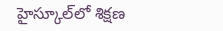హైస్కూల్‌‌‌‌లో శిక్షణ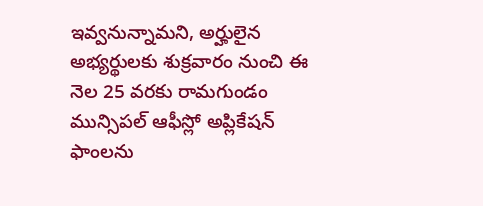ఇవ్వనున్నామని, అర్హులైన అభ్యర్థులకు శుక్రవారం నుంచి ఈ నెల 25 వరకు రామగుండం మున్సిపల్ ఆఫీస్లో అప్లికేషన్ ఫాంలను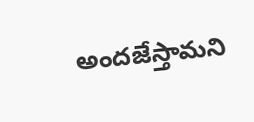అందజేస్తామని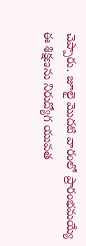చెప్పారు. జూలై మొదటి వారంలో ప్రారంభమయ్యే ఈ శిక్షణను నిరుద్యోగ యువత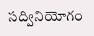సద్వినియోగం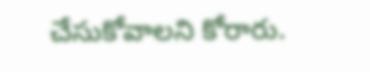చేసుకోవాలని కోరారు.